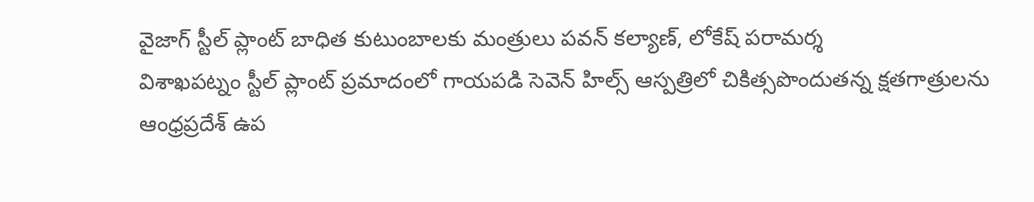వైజాగ్ స్టీల్ ప్లాంట్ బాధిత కుటుంబాలకు మంత్రులు పవన్ కల్యాణ్, లోకేష్ పరామర్శ
విశాఖపట్నం స్టీల్ ప్లాంట్ ప్రమాదంలో గాయపడి సెవెన్ హిల్స్ ఆస్పత్రిలో చికిత్సపొందుతన్న క్షతగాత్రులను ఆంధ్రప్రదేశ్ ఉప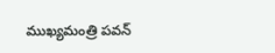ముఖ్యమంత్రి పవన్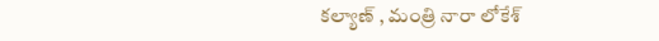కల్యాణ్ , మంత్రి నారా లోకేశ్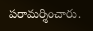పరామర్శించారు.